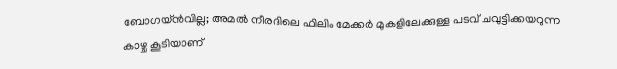ബോഗയ്ന്‍വില്ല; അമല്‍ നീരദിലെ ഫിലിം മേക്കര്‍ മുകളിലേക്കുള്ള പടവ് ചവുട്ടിക്കയറുന്ന കാഴ്ച കൂടിയാണ്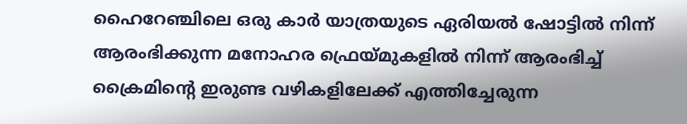ഹൈറേഞ്ചിലെ ഒരു കാര്‍ യാത്രയുടെ ഏരിയല്‍ ഷോട്ടില്‍ നിന്ന് ആരംഭിക്കുന്ന മനോഹര ഫ്രെയ്മുകളില്‍ നിന്ന് ആരംഭിച്ച് ക്രൈമിന്റെ ഇരുണ്ട വഴികളിലേക്ക് എത്തിച്ചേരുന്ന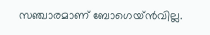സഞ്ചാരമാണ് ബോഗെയ്ന്‍വില്ല.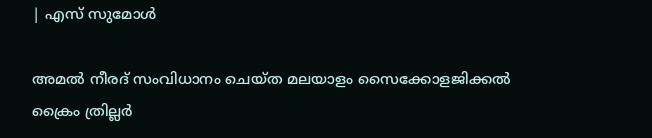| എസ് സുമോൾ

അമല്‍ നീരദ് സംവിധാനം ചെയ്ത മലയാളം സൈക്കോളജിക്കല്‍ ക്രൈം ത്രില്ലര്‍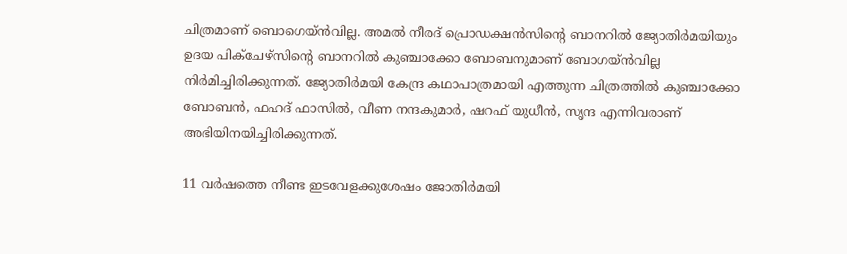ചിത്രമാണ് ബൊഗെയ്ന്‍വില്ല. അമല്‍ നീരദ് പ്രൊഡക്ഷന്‍സിന്റെ ബാനറില്‍ ജ്യോതിര്‍മയിയും ഉദയ പിക്ചേഴ്സിന്റെ ബാനറില്‍ കുഞ്ചാക്കോ ബോബനുമാണ് ബോഗയ്ന്‍വില്ല നിര്‍മിച്ചിരിക്കുന്നത്. ജ്യോതിര്‍മയി കേന്ദ്ര കഥാപാത്രമായി എത്തുന്ന ചിത്രത്തില്‍ കുഞ്ചാക്കോ ബോബന്‍, ഫഹദ് ഫാസില്‍, വീണ നന്ദകുമാര്‍, ഷറഫ് യുധീന്‍, സൃന്ദ എന്നിവരാണ് അഭിയിനയിച്ചിരിക്കുന്നത്.

11 വര്‍ഷത്തെ നീണ്ട ഇടവേളക്കുശേഷം ജോതിര്‍മയി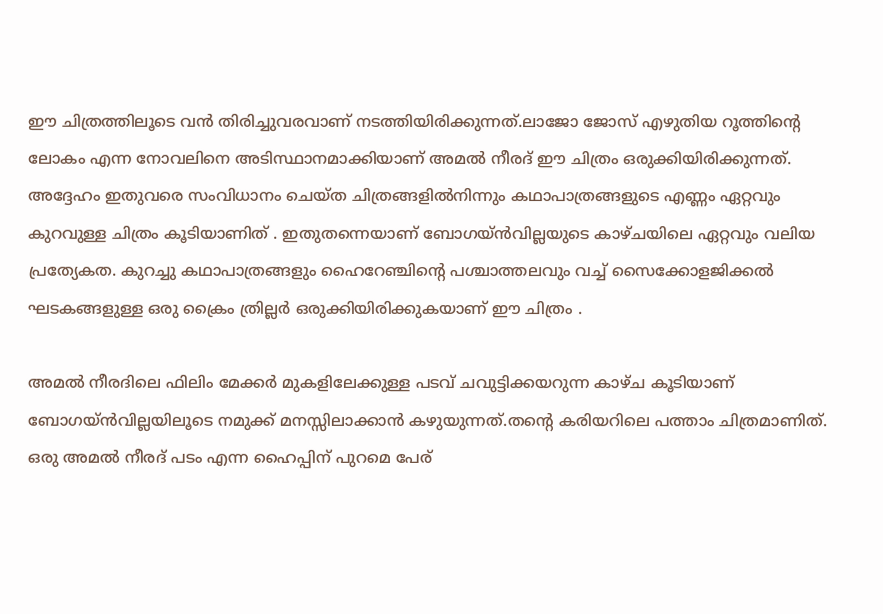ഈ ചിത്രത്തിലൂടെ വന്‍ തിരിച്ചുവരവാണ് നടത്തിയിരിക്കുന്നത്.ലാജോ ജോസ് എഴുതിയ റൂത്തിന്റെ ലോകം എന്ന നോവലിനെ അടിസ്ഥാനമാക്കിയാണ് അമല്‍ നീരദ് ഈ ചിത്രം ഒരുക്കിയിരിക്കുന്നത്. അദ്ദേഹം ഇതുവരെ സംവിധാനം ചെയ്ത ചിത്രങ്ങളില്‍നിന്നും കഥാപാത്രങ്ങളുടെ എണ്ണം ഏറ്റവും കുറവുള്ള ചിത്രം കൂടിയാണിത് . ഇതുതന്നെയാണ് ബോഗയ്ന്‍വില്ലയുടെ കാഴ്ചയിലെ ഏറ്റവും വലിയ പ്രത്യേകത. കുറച്ചു കഥാപാത്രങ്ങളും ഹൈറേഞ്ചിന്റെ പശ്ചാത്തലവും വച്ച് സൈക്കോളജിക്കല്‍ ഘടകങ്ങളുള്ള ഒരു ക്രൈം ത്രില്ലര്‍ ഒരുക്കിയിരിക്കുകയാണ് ഈ ചിത്രം .

അമല്‍ നീരദിലെ ഫിലിം മേക്കര്‍ മുകളിലേക്കുള്ള പടവ് ചവുട്ടിക്കയറുന്ന കാഴ്ച കൂടിയാണ് ബോഗയ്ന്‍വില്ലയിലൂടെ നമുക്ക് മനസ്സിലാക്കാന്‍ കഴുയുന്നത്.തന്റെ കരിയറിലെ പത്താം ചിത്രമാണിത്. ഒരു അമല്‍ നീരദ് പടം എന്ന ഹൈപ്പിന് പുറമെ പേര്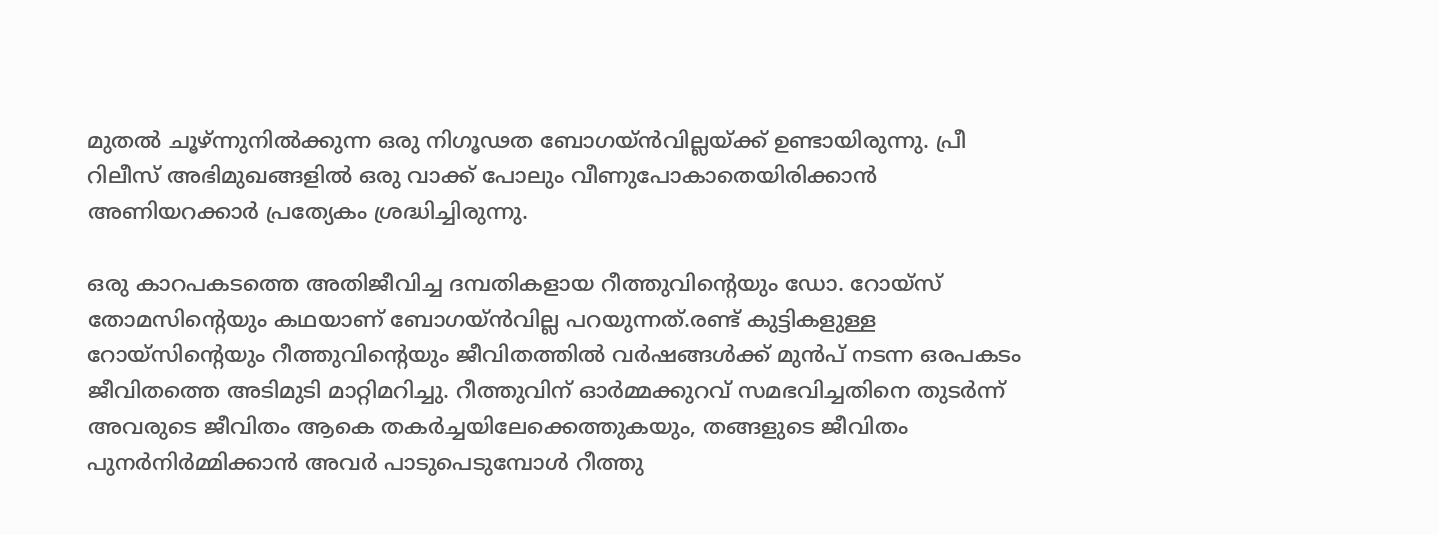മുതല്‍ ചൂഴ്ന്നുനില്‍ക്കുന്ന ഒരു നിഗൂഢത ബോഗയ്ന്‍വില്ലയ്ക്ക് ഉണ്ടായിരുന്നു. പ്രീ റിലീസ് അഭിമുഖങ്ങളില്‍ ഒരു വാക്ക് പോലും വീണുപോകാതെയിരിക്കാന്‍ അണിയറക്കാര്‍ പ്രത്യേകം ശ്രദ്ധിച്ചിരുന്നു.

ഒരു കാറപകടത്തെ അതിജീവിച്ച ദമ്പതികളായ റീത്തുവിന്റെയും ഡോ. റോയ്‌സ് തോമസിന്റെയും കഥയാണ് ബോഗയ്ന്‍വില്ല പറയുന്നത്.രണ്ട് കുട്ടികളുള്ള റോയ്സിന്റെയും റീത്തുവിന്റെയും ജീവിതത്തില്‍ വര്‍ഷങ്ങള്‍ക്ക് മുന്‍പ് നടന്ന ഒരപകടം ജീവിതത്തെ അടിമുടി മാറ്റിമറിച്ചു. റീത്തുവിന് ഓര്‍മ്മക്കുറവ് സമഭവിച്ചതിനെ തുടര്‍ന്ന് അവരുടെ ജീവിതം ആകെ തകര്‍ച്ചയിലേക്കെത്തുകയും, തങ്ങളുടെ ജീവിതം പുനര്‍നിര്‍മ്മിക്കാന്‍ അവര്‍ പാടുപെടുമ്പോള്‍ റീത്തു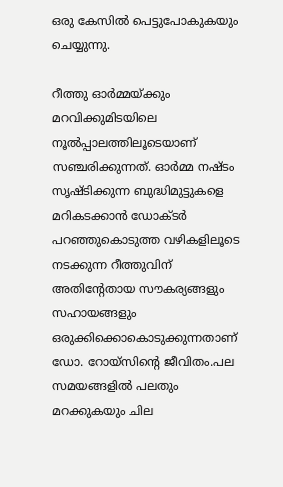ഒരു കേസില്‍ പെട്ടുപോകുകയും ചെയ്യുന്നു.

റീത്തു ഓര്‍മ്മയ്ക്കും മറവിക്കുമിടയിലെ നൂല്‍പ്പാലത്തിലൂടെയാണ് സഞ്ചരിക്കുന്നത്. ഓര്‍മ്മ നഷ്ടം സൃഷ്ടിക്കുന്ന ബുദ്ധിമുട്ടുകളെ മറികടക്കാന്‍ ഡോക്ടര്‍ പറഞ്ഞുകൊടുത്ത വഴികളിലൂടെ നടക്കുന്ന റീത്തുവിന് അതിന്റേതായ സൗകര്യങ്ങളും സഹായങ്ങളും ഒരുക്കിക്കൊകൊടുക്കുന്നതാണ് ഡോ. റോയ്‌സിന്റെ ജീവിതം.പല സമയങ്ങളില്‍ പലതും മറക്കുകയും ചില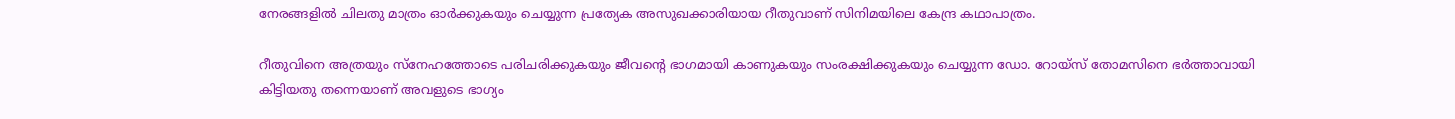നേരങ്ങളില്‍ ചിലതു മാത്രം ഓര്‍ക്കുകയും ചെയ്യുന്ന പ്രത്യേക അസുഖക്കാരിയായ റീതുവാണ് സിനിമയിലെ കേന്ദ്ര കഥാപാത്രം.

റീതുവിനെ അത്രയും സ്നേഹത്തോടെ പരിചരിക്കുകയും ജീവന്റെ ഭാഗമായി കാണുകയും സംരക്ഷിക്കുകയും ചെയ്യുന്ന ഡോ. റോയ്സ് തോമസിനെ ഭര്‍ത്താവായി കിട്ടിയതു തന്നെയാണ് അവളുടെ ഭാഗ്യം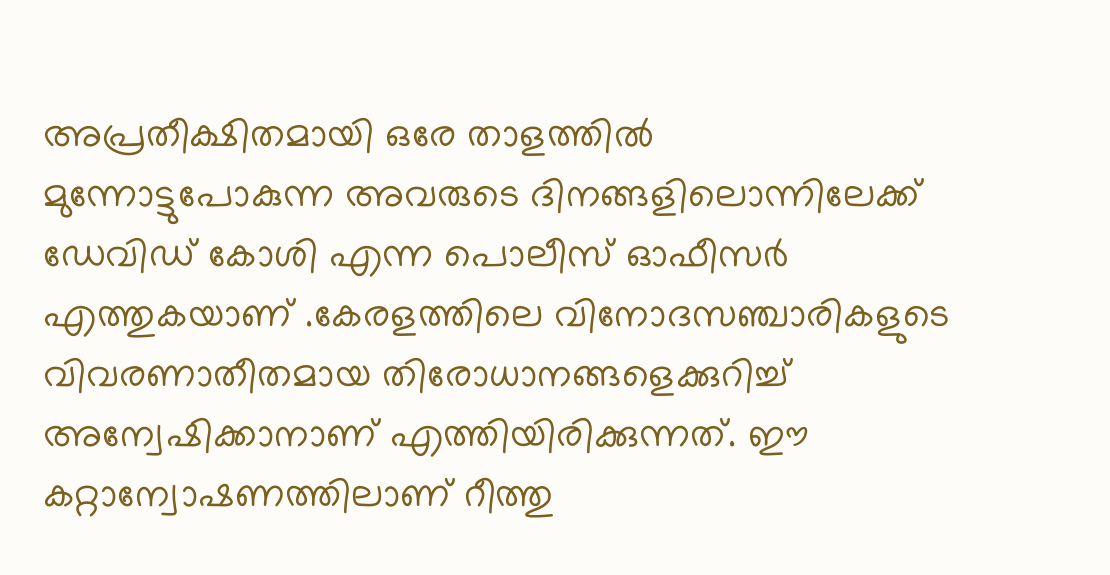അപ്രതീക്ഷിതമായി ഒരേ താളത്തില്‍ മുന്നോട്ടുപോകുന്ന അവരുടെ ദിനങ്ങളിലൊന്നിലേക്ക് ഡേവിഡ് കോശി എന്ന പൊലീസ് ഓഫീസര്‍ എത്തുകയാണ് .കേരളത്തിലെ വിനോദസഞ്ചാരികളുടെ വിവരണാതീതമായ തിരോധാനങ്ങളെക്കുറിച്ച് അന്വേഷിക്കാനാണ് എത്തിയിരിക്കുന്നത്. ഈ കറ്റാന്വോഷണത്തിലാണ് റീത്തു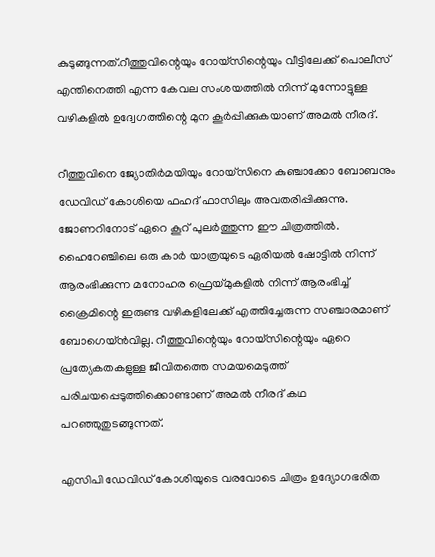കുടുങ്ങുന്നത്.റീത്തുവിന്റെയും റോയ്‌സിന്റെയും വീട്ടിലേക്ക് പൊലീസ് എന്തിനെത്തി എന്ന കേവല സംശയത്തില്‍ നിന്ന് മുന്നോട്ടുള്ള വഴികളില്‍ ഉദ്വേഗത്തിന്റെ മുന കൂര്‍പ്പിക്കുകയാണ് അമല്‍ നീരദ്.

റീത്തുവിനെ ജ്യോതിര്‍മയിയും റോയ്‌സിനെ കുഞ്ചാക്കോ ബോബനും ഡേവിഡ് കോശിയെ ഫഹദ് ഫാസിലും അവതരിപ്പിക്കുന്നു. ജോണറിനോട് ഏറെ കൂറ് പുലര്‍ത്തുന്ന ഈ ചിത്രത്തില്‍. ഹൈറേഞ്ചിലെ ഒരു കാര്‍ യാത്രയുടെ ഏരിയല്‍ ഷോട്ടില്‍ നിന്ന് ആരംഭിക്കുന്ന മനോഹര ഫ്രെയ്മുകളില്‍ നിന്ന് ആരംഭിച്ച് ക്രൈമിന്റെ ഇരുണ്ട വഴികളിലേക്ക് എത്തിച്ചേരുന്ന സഞ്ചാരമാണ് ബോഗെയ്ന്‍വില്ല. റീത്തുവിന്റെയും റോയ്‌സിന്റെയും ഏറെ പ്രത്യേകതകളുള്ള ജീവിതത്തെ സമയമെടുത്ത് പരിചയപ്പെടുത്തിക്കൊണ്ടാണ് അമല്‍ നീരദ് കഥ പറഞ്ഞുതുടങ്ങുന്നത്.

എസിപി ഡേവിഡ് കോശിയുടെ വരവോടെ ചിത്രം ഉദ്യോഗഭരിത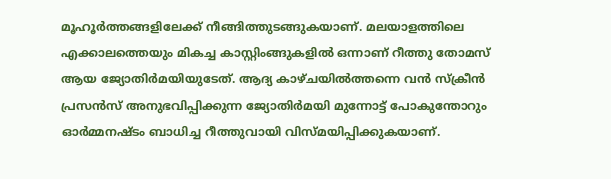മൂഹൂര്‍ത്തങ്ങളിലേക്ക് നീങ്ങിത്തുടങ്ങുകയാണ്. മലയാളത്തിലെ എക്കാലത്തെയും മികച്ച കാസ്റ്റിംങ്ങുകളില്‍ ഒന്നാണ് റീത്തു തോമസ് ആയ ജ്യോതിര്‍മയിയുടേത്. ആദ്യ കാഴ്ചയില്‍ത്തന്നെ വന്‍ സ്‌ക്രീന്‍ പ്രസന്‍സ് അനുഭവിപ്പിക്കുന്ന ജ്യോതിര്‍മയി മുന്നോട്ട് പോകുന്തോറും ഓര്‍മ്മനഷ്ടം ബാധിച്ച റീത്തുവായി വിസ്മയിപ്പിക്കുകയാണ്.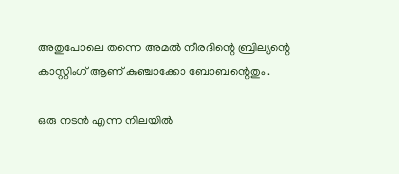അതുപോലെ തന്നെ അമല്‍ നീരദിന്റെ ബ്രില്യന്റെ കാസ്റ്റിംഗ് ആണ് കുഞ്ചാക്കോ ബോബന്റെതും.

ഒരു നടന്‍ എന്ന നിലയില്‍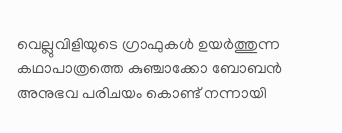വെല്ലുവിളിയുടെ ഗ്രാഫുകള്‍ ഉയര്‍ത്തുന്ന കഥാപാത്രത്തെ കുഞ്ചാക്കോ ബോബന്‍ അനുഭവ പരിചയം കൊണ്ട് നന്നായി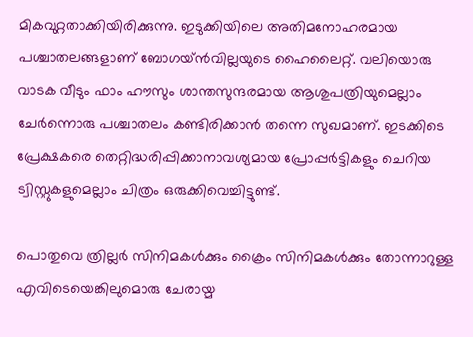മികവുറ്റതാക്കിയിരിക്കുന്നു. ഇടുക്കിയിലെ അതിമനോഹരമായ പശ്ചാതലങ്ങളാണ് ബോഗയ്ന്‍വില്ലയുടെ ഹൈലൈറ്റ്. വലിയൊരു വാടക വീടും ഫാം ഹൗസും ശാന്തസുന്ദരമായ ആശുപത്രിയുമെല്ലാം ചേര്‍ന്നൊരു പശ്ചാതലം കണ്ടിരിക്കാന്‍ തന്നെ സുഖമാണ്. ഇടക്കിടെ പ്രേക്ഷകരെ തെറ്റിദ്ധരിപ്പിക്കാനാവശ്യമായ പ്രോപ്പര്‍ട്ടികളും ചെറിയ ട്വിസ്റ്റുകളുമെല്ലാം ചിത്രം ഒരുക്കിവെച്ചിട്ടുണ്ട്.

പൊതുവെ ത്രില്ലര്‍ സിനിമകള്‍ക്കും ക്രൈം സിനിമകള്‍ക്കും തോന്നാറുള്ള എവിടെയെങ്കിലുമൊരു ചേരായ്മ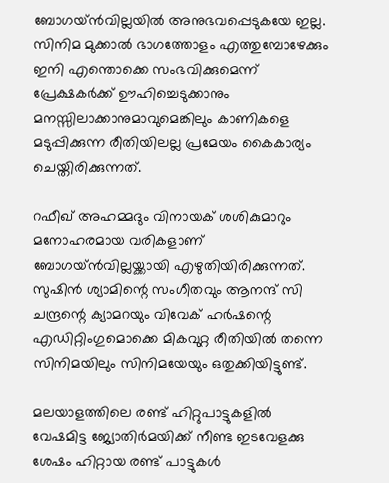ബോഗയ്ന്‍വില്ലയില്‍ അനുഭവപ്പെടുകയേ ഇല്ല. സിനിമ മുക്കാല്‍ ഭാഗത്തോളം എത്തുമ്പോഴേക്കും ഇനി എന്തൊക്കെ സംഭവിക്കുമെന്ന് പ്രേക്ഷകര്‍ക്ക് ഊഹിച്ചെടുക്കാനും മനസ്സിലാക്കാനുമാവുമെങ്കിലും കാണികളെ മടുപ്പിക്കുന്ന രീതിയിലല്ല പ്രമേയം കൈകാര്യം ചെയ്തിരിക്കുന്നത്.

റഫീഖ് അഹമ്മദും വിനായക് ശശികുമാറും മനോഹരമായ വരികളാണ് ബോഗയ്ന്‍വില്ലയ്ക്കായി എഴുതിയിരിക്കുന്നത്. സുഷിന്‍ ശ്യാമിന്റെ സംഗീതവും ആനന്ദ് സി ചന്ദ്രന്റെ ക്യാമറയും വിവേക് ഹര്‍ഷന്റെ എഡിറ്റിംഗുമൊക്കെ മികവുറ്റ രീതിയില്‍ തന്നെ സിനിമയിലും സിനിമയേയും ഒതുക്കിയിട്ടുണ്ട്.

മലയാളത്തിലെ രണ്ട് ഹിറ്റുപാട്ടുകളില്‍ വേഷമിട്ട ജ്യോതിര്‍മയിക്ക് നീണ്ട ഇടവേളക്കു ശേഷം ഹിറ്റായ രണ്ട് പാട്ടുകള്‍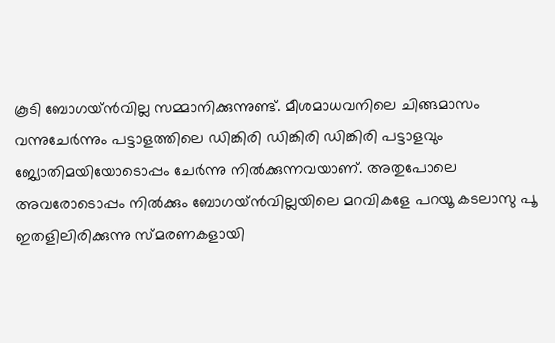കൂടി ബോഗയ്ന്‍വില്ല സമ്മാനിക്കുന്നുണ്ട്. മീശമാധവനിലെ ചിങ്ങമാസം വന്നുചേര്‍ന്നും പട്ടാളത്തിലെ ഡിങ്കിരി ഡിങ്കിരി ഡിങ്കിരി പട്ടാളവും ജ്യോതിമയിയോടൊപ്പം ചേര്‍ന്നു നില്‍ക്കുന്നവയാണ്. അതുപോലെ അവരോടൊപ്പം നില്‍ക്കും ബോഗയ്ന്‍വില്ലയിലെ മറവികളേ പറയൂ കടലാസു പൂ ഇതളിലിരിക്കുന്നു സ്മരണകളായി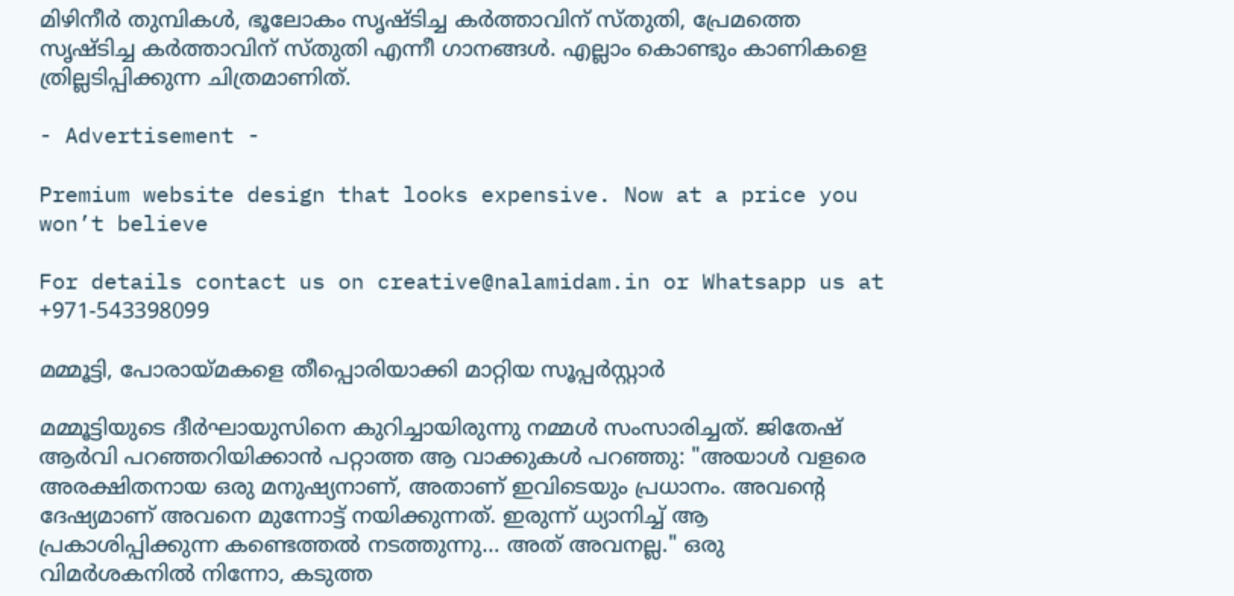മിഴിനീര്‍ തുമ്പികള്‍, ഭൂലോകം സൃഷ്ടിച്ച കര്‍ത്താവിന് സ്തുതി, പ്രേമത്തെ സൃഷ്ടിച്ച കര്‍ത്താവിന് സ്തുതി എന്നീ ഗാനങ്ങള്‍. എല്ലാം കൊണ്ടും കാണികളെ ത്രില്ലടിപ്പിക്കുന്ന ചിത്രമാണിത്.

- Advertisement -

Premium website design that looks expensive. Now at a price you won’t believe

For details contact us on creative@nalamidam.in or Whatsapp us at +971-543398099

മമ്മൂട്ടി, പോരായ്‌മകളെ തീപ്പൊരിയാക്കി മാറ്റിയ സൂപ്പർസ്റ്റാർ

മമ്മൂട്ടിയുടെ ദീർഘായുസിനെ കുറിച്ചായിരുന്നു നമ്മൾ സംസാരിച്ചത്. ജിതേഷ് ആർവി പറഞ്ഞറിയിക്കാൻ പറ്റാത്ത ആ വാക്കുകൾ പറഞ്ഞു: "അയാൾ വളരെ അരക്ഷിതനായ ഒരു മനുഷ്യനാണ്, അതാണ് ഇവിടെയും പ്രധാനം. അവൻ്റെ ദേഷ്യമാണ് അവനെ മുന്നോട്ട് നയിക്കുന്നത്. ഇരുന്ന് ധ്യാനിച്ച് ആ പ്രകാശിപ്പിക്കുന്ന കണ്ടെത്തൽ നടത്തുന്നു… അത് അവനല്ല." ഒരു വിമർശകനിൽ നിന്നോ, കടുത്ത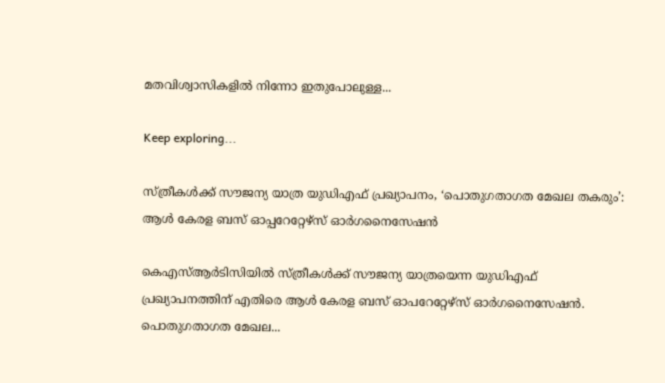മതവിശ്വാസികളിൽ നിന്നോ ഇതുപോലുള്ള...

Keep exploring...

സ്ത്രീകള്‍ക്ക് സൗജന്യ യാത്ര യുഡിഎഫ് പ്രഖ്യാപനം, ‘പൊതുഗതാഗത മേഖല തകരും’: ആൾ കേരള ബസ് ഓപ്പറേറ്റേഴ്‌സ് ഓർഗനൈസേഷൻ

കെഎസ്ആർടിസിയിൽ സ്ത്രീകള്‍ക്ക് സൗജന്യ യാത്രയെന്ന യുഡിഎഫ് പ്രഖ്യാപനത്തിന് എതിരെ ആൾ കേരള ബസ് ഓപറേറ്റേഴ്‌സ് ഓർഗനൈസേഷൻ. പൊതുഗതാഗത മേഖല...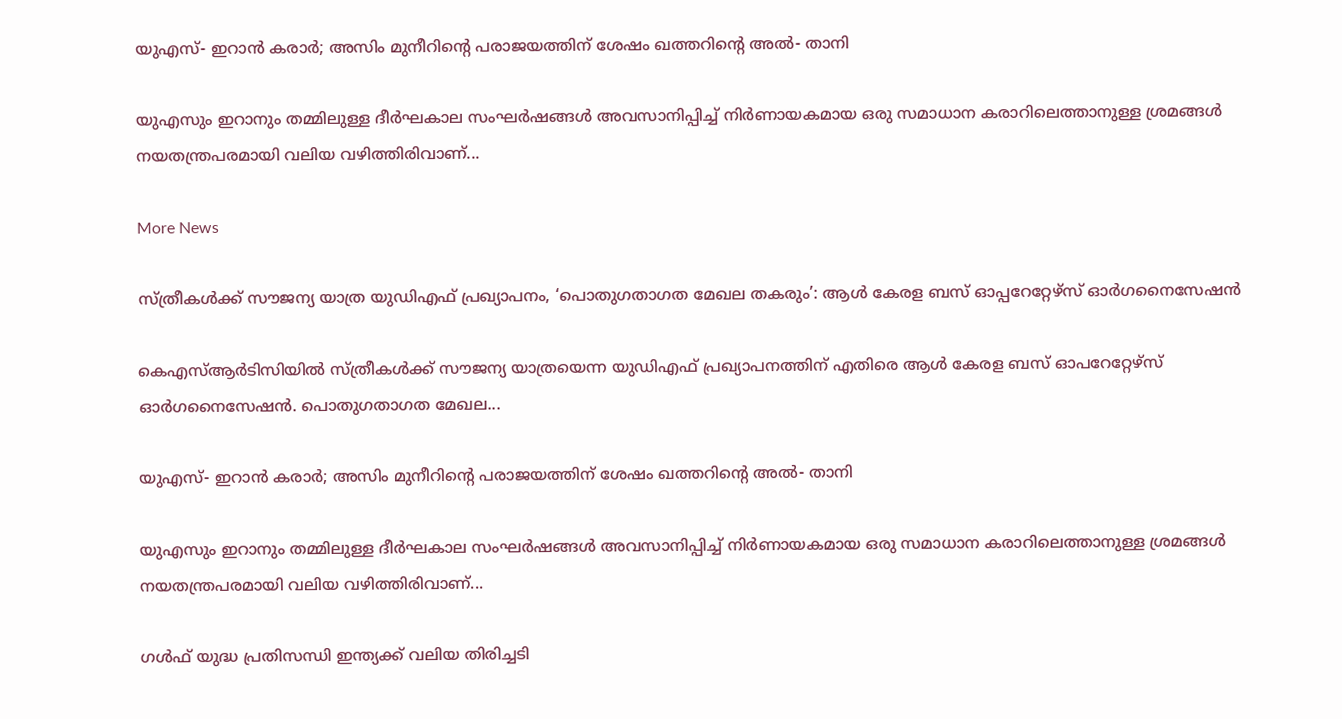യുഎസ്- ഇറാൻ കരാർ; അസിം മുനീറിൻ്റെ പരാജയത്തിന് ശേഷം ഖത്തറിൻ്റെ അൽ- താനി

യുഎസും ഇറാനും തമ്മിലുള്ള ദീർഘകാല സംഘർഷങ്ങൾ അവസാനിപ്പിച്ച് നിർണായകമായ ഒരു സമാധാന കരാറിലെത്താനുള്ള ശ്രമങ്ങൾ നയതന്ത്രപരമായി വലിയ വഴിത്തിരിവാണ്...

More News

സ്ത്രീകള്‍ക്ക് സൗജന്യ യാത്ര യുഡിഎഫ് പ്രഖ്യാപനം, ‘പൊതുഗതാഗത മേഖല തകരും’: ആൾ കേരള ബസ് ഓപ്പറേറ്റേഴ്‌സ് ഓർഗനൈസേഷൻ

കെഎസ്ആർടിസിയിൽ സ്ത്രീകള്‍ക്ക് സൗജന്യ യാത്രയെന്ന യുഡിഎഫ് പ്രഖ്യാപനത്തിന് എതിരെ ആൾ കേരള ബസ് ഓപറേറ്റേഴ്‌സ് ഓർഗനൈസേഷൻ. പൊതുഗതാഗത മേഖല...

യുഎസ്- ഇറാൻ കരാർ; അസിം മുനീറിൻ്റെ പരാജയത്തിന് ശേഷം ഖത്തറിൻ്റെ അൽ- താനി

യുഎസും ഇറാനും തമ്മിലുള്ള ദീർഘകാല സംഘർഷങ്ങൾ അവസാനിപ്പിച്ച് നിർണായകമായ ഒരു സമാധാന കരാറിലെത്താനുള്ള ശ്രമങ്ങൾ നയതന്ത്രപരമായി വലിയ വഴിത്തിരിവാണ്...

ഗൾഫ് യുദ്ധ പ്രതിസന്ധി ഇന്ത്യക്ക് വലിയ തിരിച്ചടി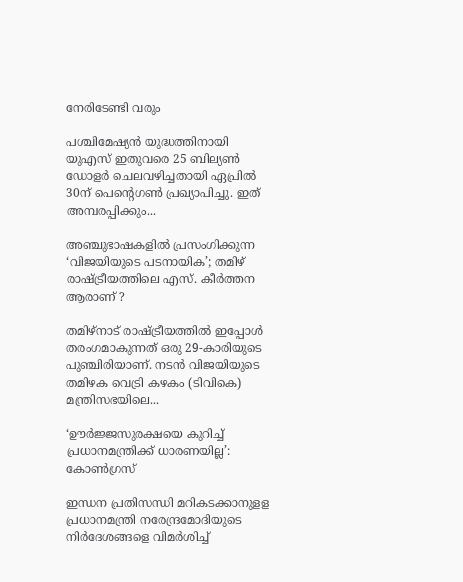നേരിടേണ്ടി വരും

പശ്ചിമേഷ്യൻ യുദ്ധത്തിനായി യുഎസ് ഇതുവരെ 25 ബില്യൺ ഡോളർ ചെലവഴിച്ചതായി ഏപ്രിൽ 30ന് പെൻ്റെഗൺ പ്രഖ്യാപിച്ചു. ഇത് അമ്പരപ്പിക്കും...

അഞ്ചുഭാഷകളിൽ പ്രസംഗിക്കുന്ന ‘വിജയിയുടെ പടനായിക’; തമിഴ് രാഷ്ട്രീയത്തിലെ എസ്. കീർത്തന ആരാണ് ?

തമിഴ്‌നാട് രാഷ്ട്രീയത്തിൽ ഇപ്പോൾ തരംഗമാകുന്നത് ഒരു 29-കാരിയുടെ പുഞ്ചിരിയാണ്. നടൻ വിജയിയുടെ തമിഴക വെട്രി കഴകം (ടിവികെ) മന്ത്രിസഭയിലെ...

‘ഊർജ്ജസുരക്ഷയെ കുറിച്ച് പ്രധാനമന്ത്രിക്ക് ധാരണയില്ല’: കോൺഗ്രസ്

ഇന്ധന പ്രതിസന്ധി മറികടക്കാനുളള പ്രധാനമന്ത്രി നരേന്ദ്രമോദിയുടെ നിര്‍ദേശങ്ങളെ വിമര്‍ശിച്ച്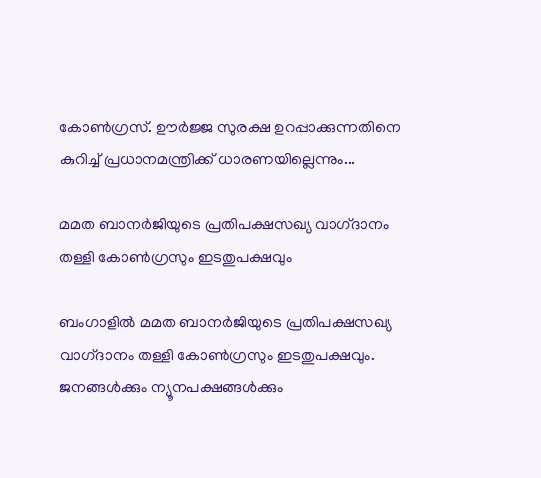കോണ്‍ഗ്രസ്. ഊര്‍ജ്ജ സുരക്ഷ ഉറപ്പാക്കുന്നതിനെ കുറിച്ച് പ്രധാനമന്ത്രിക്ക് ധാരണയില്ലെന്നും...

മമത ബാനര്‍ജിയുടെ പ്രതിപക്ഷസഖ്യ വാഗ്‌ദാനം തള്ളി കോണ്‍ഗ്രസും ഇടതുപക്ഷവും

ബംഗാളില്‍ മമത ബാനര്‍ജിയുടെ പ്രതിപക്ഷസഖ്യ വാഗ്‌ദാനം തള്ളി കോണ്‍ഗ്രസും ഇടതുപക്ഷവും. ജനങ്ങള്‍ക്കും ന്യൂനപക്ഷങ്ങള്‍ക്കും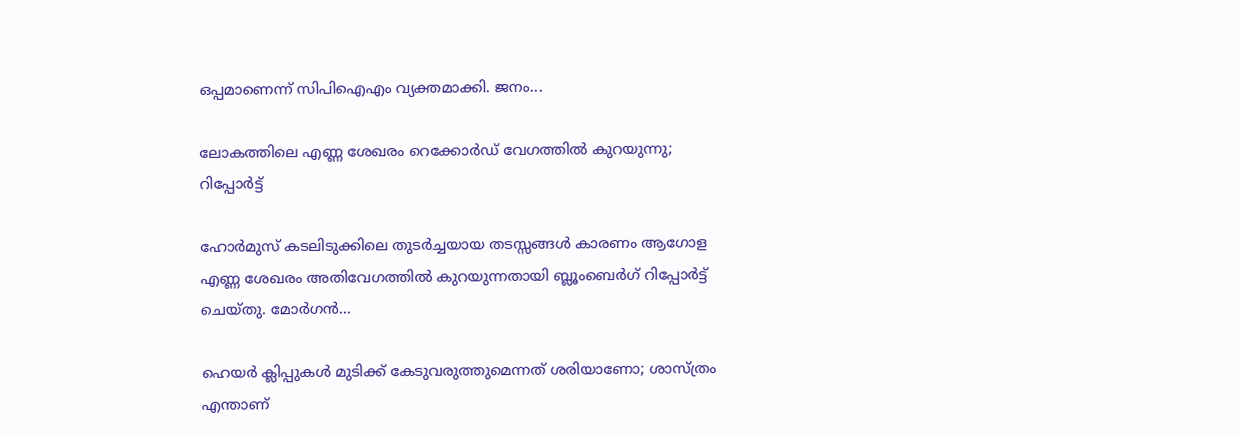ഒപ്പമാണെന്ന് സിപിഐഎം വ്യക്തമാക്കി. ജനം...

ലോകത്തിലെ എണ്ണ ശേഖരം റെക്കോർഡ് വേഗത്തിൽ കുറയുന്നു; റിപ്പോർട്ട്

ഹോർമുസ് കടലിടുക്കിലെ തുടർച്ചയായ തടസ്സങ്ങൾ കാരണം ആഗോള എണ്ണ ശേഖരം അതിവേഗത്തിൽ കുറയുന്നതായി ബ്ലൂംബെർഗ് റിപ്പോർട്ട് ചെയ്തു. മോർഗൻ...

ഹെയർ ക്ലിപ്പുകൾ മുടിക്ക് കേടുവരുത്തുമെന്നത് ശരിയാണോ; ശാസ്ത്രം എന്താണ്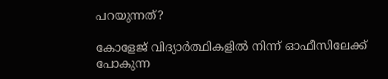പറയുന്നത്?

കോളേജ് വിദ്യാർത്ഥികളിൽ നിന്ന് ഓഫീസിലേക്ക് പോകുന്ന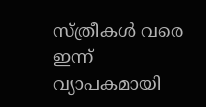സ്ത്രീകൾ വരെ ഇന്ന് വ്യാപകമായി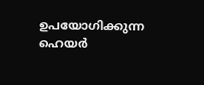ഉപയോഗിക്കുന്ന ഹെയർ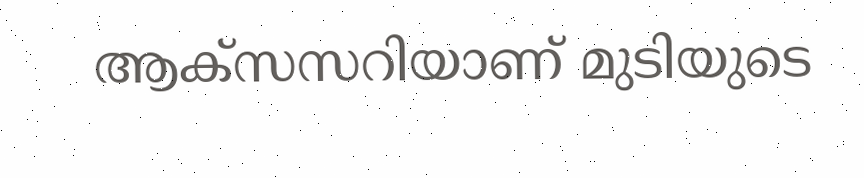ആക്സസറിയാണ് മുടിയുടെ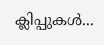ക്ലിപ്പുകൾ...